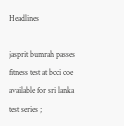Headlines

jasprit bumrah passes fitness test at bcci coe available for sri lanka test series ;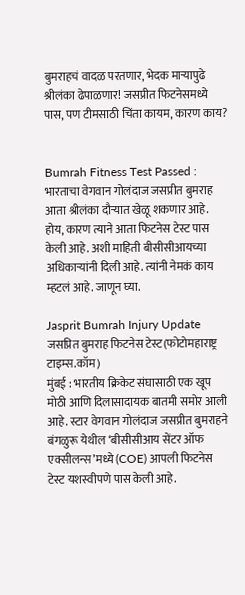बुमराहचं वादळ परतणार, भेदक माऱ्यापुढे श्रीलंका ढेपाळणार! जसप्रीत फिटनेसमध्ये पास, पण टीमसाठी चिंता कायम, कारण काय?


Bumrah Fitness Test Passed : भारताचा वेगवान गोलंदाज जसप्रीत बुमराह आता श्रीलंका दौऱ्यात खेळू शकणार आहे. होय, कारण त्याने आता फिटनेस टेस्ट पास केली आहे. अशी माहिती बीसीसीआयच्या अधिकाऱ्यांनी दिली आहे. त्यांनी नेमकं काय म्हटलं आहे. जाणून घ्या.

Jasprit Bumrah Injury Update
जसप्रित बुमराह फिटनेस टेस्ट(फोटोमहाराष्ट्र टाइम्स.कॉम)
मुंबई : भारतीय क्रिकेट संघासाठी एक खूप मोठी आणि दिलासादायक बातमी समोर आली आहे. स्टार वेगवान गोलंदाज जसप्रीत बुमराहने बंगळुरू येथील ‘बीसीसीआय सेंटर ऑफ एक्सीलन्स’मध्ये (COE) आपली फिटनेस टेस्ट यशस्वीपणे पास केली आहे.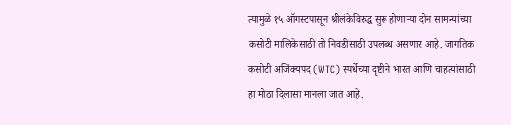त्यामुळे १५ ऑगस्टपासून श्रीलंकेविरुद्ध सुरू होणाऱ्या दोन सामन्यांच्या कसोटी मालिकेसाठी तो निवडीसाठी उपलब्ध असणार आहे. जागतिक कसोटी अजिंक्यपद (WTC) स्पर्धेच्या दृष्टीने भारत आणि चाहत्यांसाठी हा मोठा दिलासा मानला जात आहे.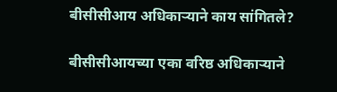बीसीसीआय अधिकाऱ्याने काय सांगितले?

बीसीसीआयच्या एका वरिष्ठ अधिकाऱ्याने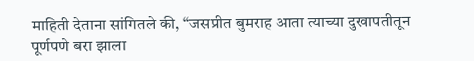माहिती देताना सांगितले की, “जसप्रीत बुमराह आता त्याच्या दुखापतीतून पूर्णपणे बरा झाला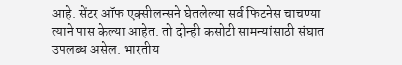आहे. सेंटर ऑफ एक्सीलन्सने घेतलेल्या सर्व फिटनेस चाचण्या त्याने पास केल्या आहेत. तो दोन्ही कसोटी सामन्यांसाठी संघात उपलब्ध असेल. भारतीय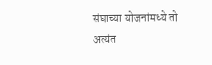संघाच्या योजनांमध्ये तो अत्यंत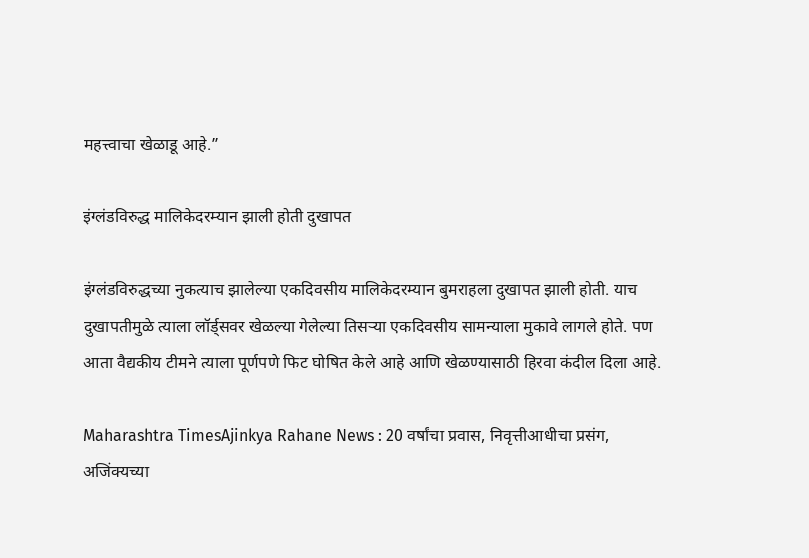महत्त्वाचा खेळाडू आहे.”

इंग्लंडविरुद्ध मालिकेदरम्यान झाली होती दुखापत

इंग्लंडविरुद्धच्या नुकत्याच झालेल्या एकदिवसीय मालिकेदरम्यान बुमराहला दुखापत झाली होती. याच दुखापतीमुळे त्याला लॉर्ड्सवर खेळल्या गेलेल्या तिसऱ्या एकदिवसीय सामन्याला मुकावे लागले होते. पण आता वैद्यकीय टीमने त्याला पूर्णपणे फिट घोषित केले आहे आणि खेळण्यासाठी हिरवा कंदील दिला आहे.

Maharashtra TimesAjinkya Rahane News : 20 वर्षांचा प्रवास, निवृत्तीआधीचा प्रसंग, अजिंक्यच्या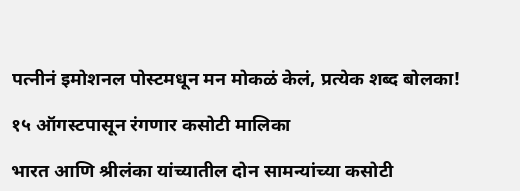पत्नीनं इमोशनल पोस्टमधून मन मोकळं केलं, प्रत्येक शब्द बोलका!

१५ ऑगस्टपासून रंगणार कसोटी मालिका

भारत आणि श्रीलंका यांच्यातील दोन सामन्यांच्या कसोटी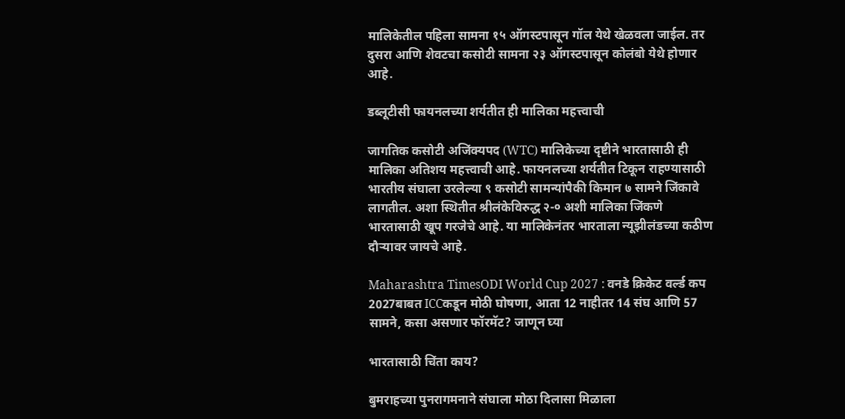मालिकेतील पहिला सामना १५ ऑगस्टपासून गॉल येथे खेळवला जाईल. तर दुसरा आणि शेवटचा कसोटी सामना २३ ऑगस्टपासून कोलंबो येथे होणार आहे.

डब्लूटीसी फायनलच्या शर्यतीत ही मालिका महत्त्वाची

जागतिक कसोटी अजिंक्यपद (WTC) मालिकेच्या दृष्टीने भारतासाठी ही मालिका अतिशय महत्त्वाची आहे. फायनलच्या शर्यतीत टिकून राहण्यासाठी भारतीय संघाला उरलेल्या ९ कसोटी सामन्यांपैकी किमान ७ सामने जिंकावे लागतील. अशा स्थितीत श्रीलंकेविरुद्ध २-० अशी मालिका जिंकणे भारतासाठी खूप गरजेचे आहे. या मालिकेनंतर भारताला न्यूझीलंडच्या कठीण दौऱ्यावर जायचे आहे.

Maharashtra TimesODI World Cup 2027 : वनडे क्रिकेट वर्ल्ड कप 2027बाबत ICCकडून मोठी घोषणा, आता 12 नाहीतर 14 संघ आणि 57 सामने, कसा असणार फॉरमॅट? जाणून घ्या

भारतासाठी चिंता काय?

बुमराहच्या पुनरागमनाने संघाला मोठा दिलासा मिळाला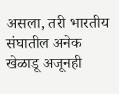असला, तरी भारतीय संघातील अनेक खेळाडू अजूनही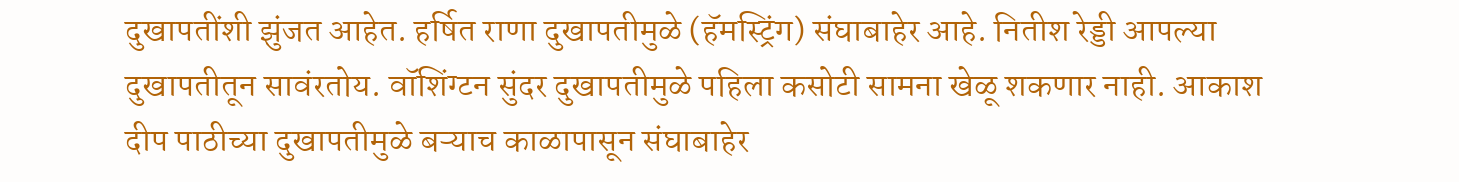दुखापतींशी झुंजत आहेत. हर्षित राणा दुखापतीमुळे (हॅमस्ट्रिंग) संघाबाहेर आहे. नितीश रेड्डी आपल्या दुखापतीतून सावंरतोय. वॉशिंग्टन सुंदर दुखापतीमुळे पहिला कसोटी सामना खेळू शकणार नाही. आकाश दीप पाठीच्या दुखापतीमुळे बऱ्याच काळापासून संघाबाहेर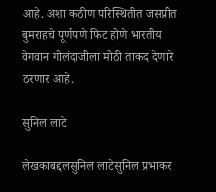आहे. अशा कठीण परिस्थितीत जसप्रीत बुमराहचे पूर्णपणे फिट होणे भारतीय वेगवान गोलंदाजीला मोठी ताकद देणारे ठरणार आहे.

सुनिल लाटे

लेखकाबद्दलसुनिल लाटेसुनिल प्रभाकर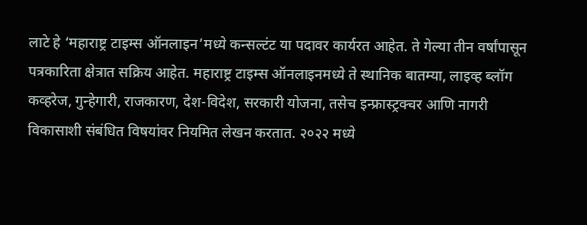लाटे हे ‘महाराष्ट्र टाइम्स ऑनलाइन’मध्ये कन्सल्टंट या पदावर कार्यरत आहेत. ते गेल्या तीन वर्षांपासून पत्रकारिता क्षेत्रात सक्रिय आहेत. महाराष्ट्र टाइम्स ऑनलाइनमध्ये ते स्थानिक बातम्या, लाइव्ह ब्लॉग कव्हरेज, गुन्हेगारी, राजकारण, देश-विदेश, सरकारी योजना, तसेच इन्फ्रास्ट्रक्चर आणि नागरी विकासाशी संबंधित विषयांवर नियमित लेखन करतात. २०२२ मध्ये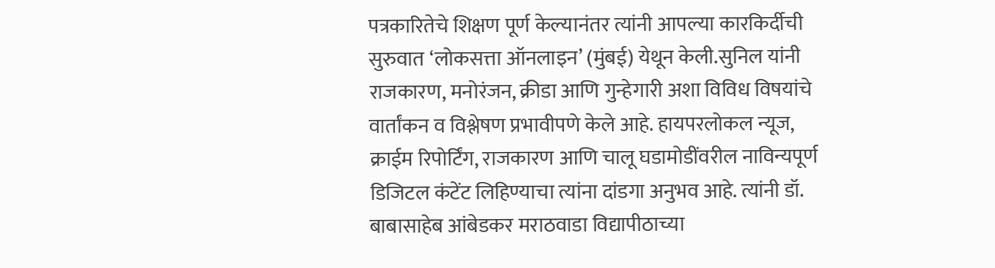पत्रकारितेचे शिक्षण पूर्ण केल्यानंतर त्यांनी आपल्या कारकिर्दीची सुरुवात ‘लोकसत्ता ऑनलाइन’ (मुंबई) येथून केली.सुनिल यांनी राजकारण, मनोरंजन, क्रीडा आणि गुन्हेगारी अशा विविध विषयांचे वार्तांकन व विश्लेषण प्रभावीपणे केले आहे. हायपरलोकल न्यूज, क्राईम रिपोर्टिंग, राजकारण आणि चालू घडामोडींवरील नाविन्यपूर्ण डिजिटल कंटेंट लिहिण्याचा त्यांना दांडगा अनुभव आहे. त्यांनी डॉ. बाबासाहेब आंबेडकर मराठवाडा विद्यापीठाच्या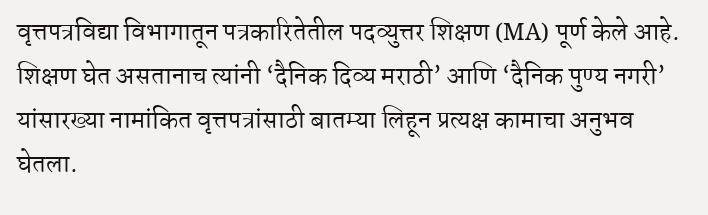वृत्तपत्रविद्या विभागातून पत्रकारितेतील पदव्युत्तर शिक्षण (MA) पूर्ण केले आहे. शिक्षण घेत असतानाच त्यांनी ‘दैनिक दिव्य मराठी’ आणि ‘दैनिक पुण्य नगरी’ यांसारख्या नामांकित वृत्तपत्रांसाठी बातम्या लिहून प्रत्यक्ष कामाचा अनुभव घेतला.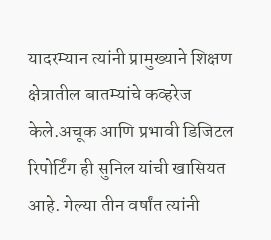यादरम्यान त्यांनी प्रामुख्याने शिक्षण क्षेत्रातील बातम्यांचे कव्हरेज केले.अचूक आणि प्रभावी डिजिटल रिपोर्टिंग ही सुनिल यांची खासियत आहे. गेल्या तीन वर्षांत त्यांनी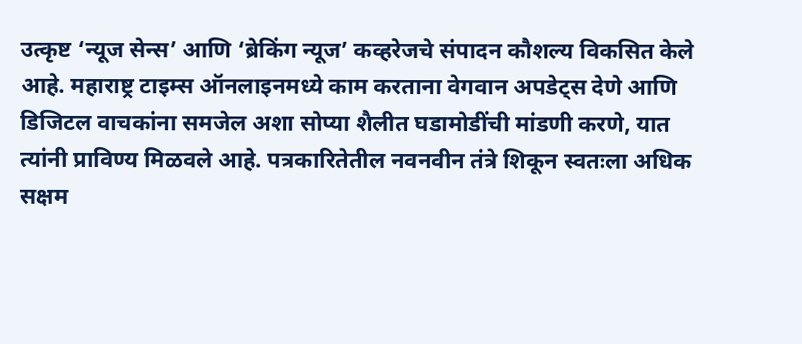उत्कृष्ट ‘न्यूज सेन्स’ आणि ‘ब्रेकिंग न्यूज’ कव्हरेजचे संपादन कौशल्य विकसित केले आहे. महाराष्ट्र टाइम्स ऑनलाइनमध्ये काम करताना वेगवान अपडेट्स देणे आणि डिजिटल वाचकांना समजेल अशा सोप्या शैलीत घडामोडींची मांडणी करणे, यात त्यांनी प्राविण्य मिळवले आहे. पत्रकारितेतील नवनवीन तंत्रे शिकून स्वतःला अधिक सक्षम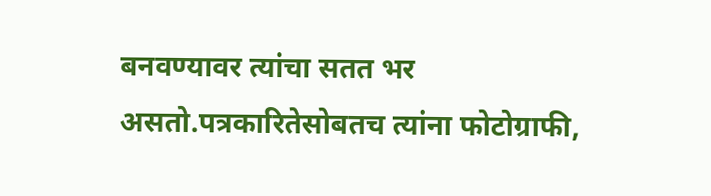बनवण्यावर त्यांचा सतत भर असतो.पत्रकारितेसोबतच त्यांना फोटोग्राफी,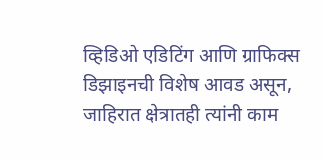व्हिडिओ एडिटिंग आणि ग्राफिक्स डिझाइनची विशेष आवड असून, जाहिरात क्षेत्रातही त्यांनी काम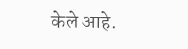केले आहे.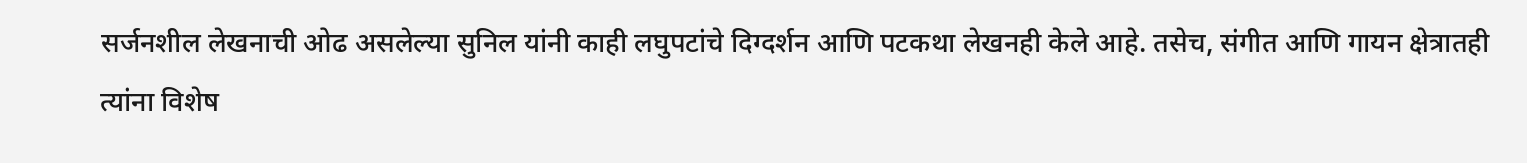सर्जनशील लेखनाची ओढ असलेल्या सुनिल यांनी काही लघुपटांचे दिग्दर्शन आणि पटकथा लेखनही केले आहे. तसेच, संगीत आणि गायन क्षेत्रातही त्यांना विशेष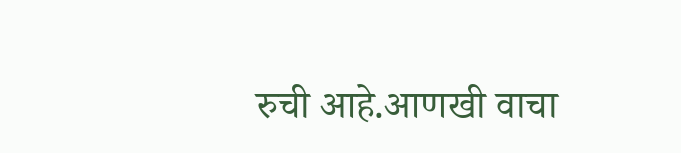रुची आहे.आणखी वाचा